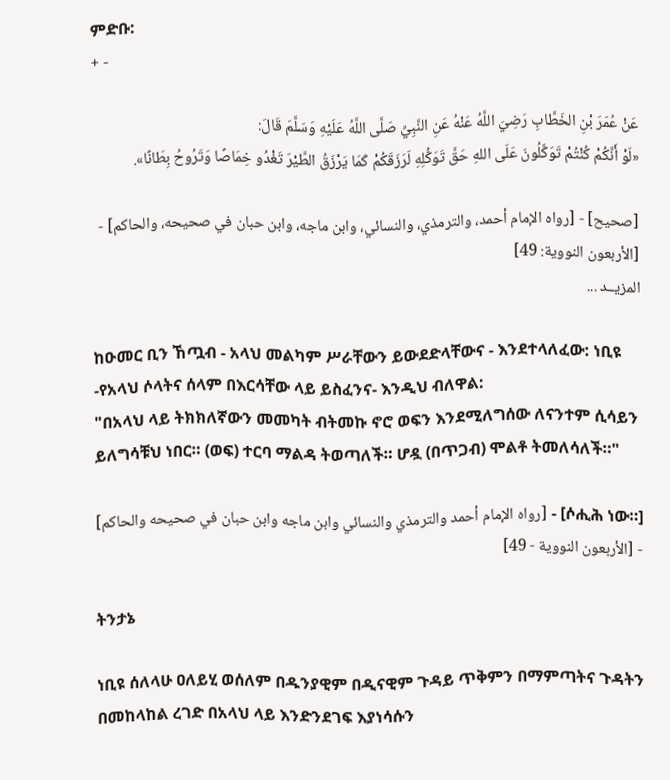ምድቡ:
+ -

عَنْ عُمَرَ بْنِ الخَطَّابِ رَضِيَ اللَّهُ عَنْهُ عَنِ النَّبِيِّ صَلَّى اللَّهُ عَلَيْهِ وَسَلَّمَ قَالَ:
«لَوْ أَنَّكُمْ كُنْتُمْ تَوَكَّلُونَ عَلَى اللهِ حَقَّ تَوَكُّلِهِ لَرَزَقَكُمْ كَمَا يَرْزَقُ الطَّيْرَ تَغْدُو خِمَاصًا وَتَرُوحُ بِطَانًا».

[صحيح] - [رواه الإمام أحمد، والترمذي، والنسائي، وابن ماجه، وابن حبان في صحيحه، والحاكم] - [الأربعون النووية: 49]
المزيــد ...

ከዑመር ቢን ኸጧብ - አላህ መልካም ሥራቸውን ይውደድላቸውና - እንደተላለፈው: ነቢዩ -የአላህ ሶላትና ሰላም በእርሳቸው ላይ ይስፈንና- እንዲህ ብለዋል:
"በአላህ ላይ ትክክለኛውን መመካት ብትመኩ ኖሮ ወፍን እንደሚለግሰው ለናንተም ሲሳይን ይለግሳቹህ ነበር። (ወፍ) ተርባ ማልዳ ትወጣለች። ሆዷ (በጥጋብ) ሞልቶ ትመለሳለች።"

[ሶሒሕ ነው።] - [رواه الإمام أحمد والترمذي والنسائي وابن ماجه وابن حبان في صحيحه والحاكم] - [الأربعون النووية - 49]

ትንታኔ

ነቢዩ ሰለላሁ ዐለይሂ ወሰለም በዱንያዊም በዲናዊም ጉዳይ ጥቅምን በማምጣትና ጉዳትን በመከላከል ረገድ በአላህ ላይ እንድንደገፍ እያነሳሱን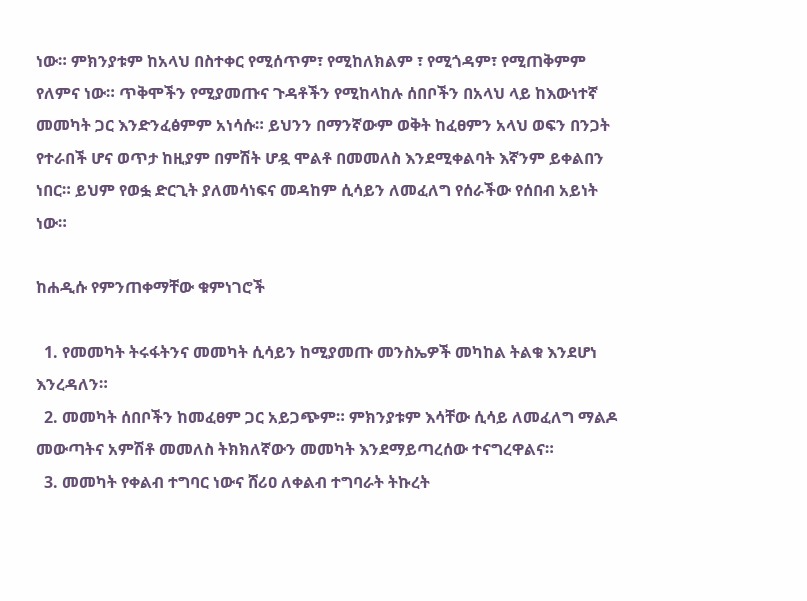ነው። ምክንያቱም ከአላህ በስተቀር የሚሰጥም፣ የሚከለክልም ፣ የሚጎዳም፣ የሚጠቅምም የለምና ነው። ጥቅሞችን የሚያመጡና ጉዳቶችን የሚከላከሉ ሰበቦችን በአላህ ላይ ከእውነተኛ መመካት ጋር እንድንፈፅምም አነሳሱ። ይህንን በማንኛውም ወቅት ከፈፀምን አላህ ወፍን በንጋት የተራበች ሆና ወጥታ ከዚያም በምሽት ሆዷ ሞልቶ በመመለስ እንደሚቀልባት እኛንም ይቀልበን ነበር። ይህም የወፏ ድርጊት ያለመሳነፍና መዳከም ሲሳይን ለመፈለግ የሰራችው የሰበብ አይነት ነው።

ከሐዲሱ የምንጠቀማቸው ቁምነገሮች

  1. የመመካት ትሩፋትንና መመካት ሲሳይን ከሚያመጡ መንስኤዎች መካከል ትልቁ እንደሆነ እንረዳለን።
  2. መመካት ሰበቦችን ከመፈፀም ጋር አይጋጭም። ምክንያቱም እሳቸው ሲሳይ ለመፈለግ ማልዶ መውጣትና አምሽቶ መመለስ ትክክለኛውን መመካት እንደማይጣረሰው ተናግረዋልና።
  3. መመካት የቀልብ ተግባር ነውና ሸሪዐ ለቀልብ ተግባራት ትኩረት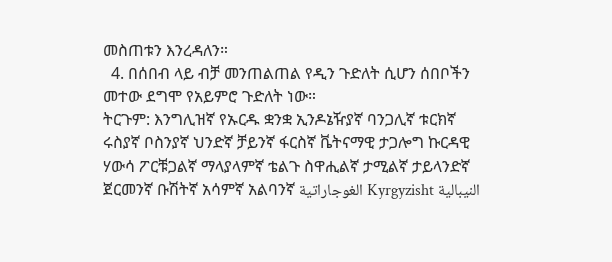መስጠቱን እንረዳለን።
  4. በሰበብ ላይ ብቻ መንጠልጠል የዲን ጉድለት ሲሆን ሰበቦችን መተው ደግሞ የአይምሮ ጉድለት ነው።
ትርጉም: እንግሊዝኛ የኡርዱ ቋንቋ ኢንዶኔዥያኛ ባንጋሊኛ ቱርክኛ ሩስያኛ ቦስንያኛ ህንድኛ ቻይንኛ ፋርስኛ ቬትናማዊ ታጋሎግ ኩርዳዊ ሃውሳ ፖርቹጋልኛ ማላያላምኛ ቴልጉ ስዋሒልኛ ታሚልኛ ታይላንድኛ ጀርመንኛ ቡሽትኛ አሳምኛ አልባንኛ الغوجاراتية Kyrgyzisht النيبالية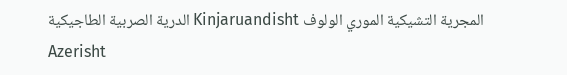الدرية الصربية الطاجيكية Kinjaruandisht المجرية التشيكية الموري الولوف Azerisht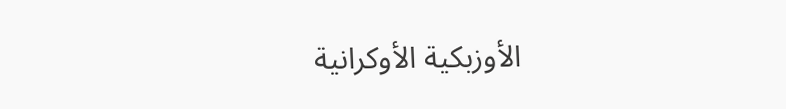الأوزبكية الأوكرانية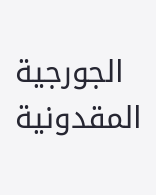الجورجية المقدونية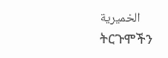الخميرية
ትርጉሞችን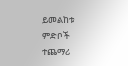ይመልከቱ
ምድቦች
ተጨማሪ